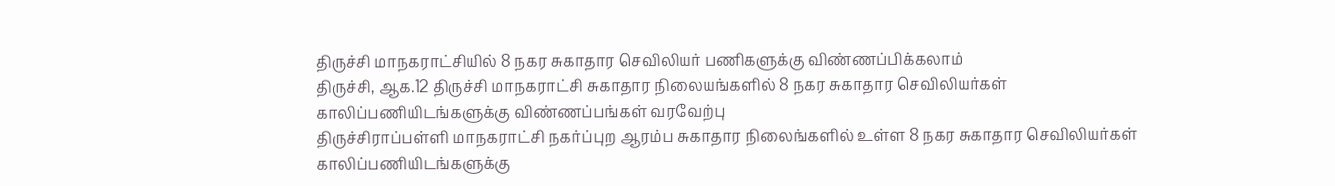திருச்சி மாநகராட்சியில் 8 நகர சுகாதார செவிலியர் பணிகளுக்கு விண்ணப்பிக்கலாம்
திருச்சி, ஆக.12 திருச்சி மாநகராட்சி சுகாதார நிலையங்களில் 8 நகர சுகாதார செவிலியர்கள் காலிப்பணியிடங்களுக்கு விண்ணப்பங்கள் வரவேற்பு
திருச்சிராப்பள்ளி மாநகராட்சி நகர்ப்புற ஆரம்ப சுகாதார நிலைங்களில் உள்ள 8 நகர சுகாதார செவிலியர்கள் காலிப்பணியிடங்களுக்கு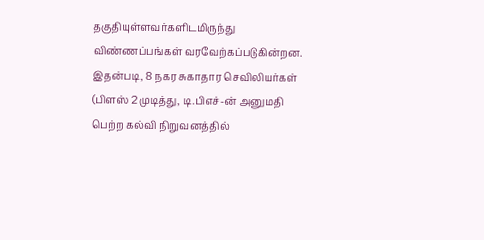தகுதியுள்ளவர்களிடமிருந்து விண்ணப்பங்கள் வரவேற்கப்படுகின்றன.
இதன்படி, 8 நகர சுகாதார செவிலியர்கள் (பிளஸ் 2 முடித்து, டி.பிஎச்-ன் அனுமதி பெற்ற கல்வி நிறுவனத்தில்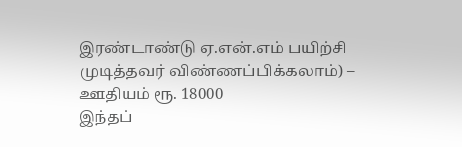இரண்டாண்டு ஏ.என்.எம் பயிற்சி முடித்தவர் விண்ணப்பிக்கலாம்) – ஊதியம் ரூ. 18000
இந்தப்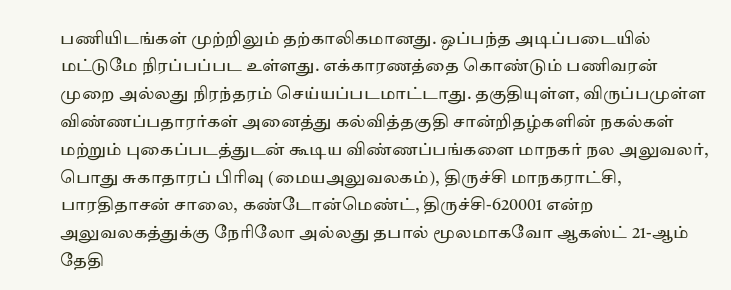பணியிடங்கள் முற்றிலும் தற்காலிகமானது. ஒப்பந்த அடிப்படையில் மட்டுமே நிரப்பப்பட உள்ளது. எக்காரணத்தை கொண்டும் பணிவரன் முறை அல்லது நிரந்தரம் செய்யப்படமாட்டாது. தகுதியுள்ள, விருப்பமுள்ள விண்ணப்பதாரர்கள் அனைத்து கல்வித்தகுதி சான்றிதழ்களின் நகல்கள் மற்றும் புகைப்படத்துடன் கூடிய விண்ணப்பங்களை மாநகர் நல அலுவலர், பொது சுகாதாரப் பிரிவு (மையஅலுவலகம்), திருச்சி மாநகராட்சி, பாரதிதாசன் சாலை, கண்டோன்மெண்ட், திருச்சி-620001 என்ற அலுவலகத்துக்கு நேரிலோ அல்லது தபால் மூலமாகவோ ஆகஸ்ட் 21-ஆம் தேதி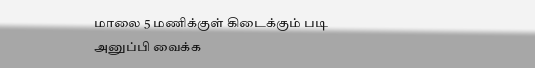மாலை 5 மணிக்குள் கிடைக்கும் படி அனுப்பி வைக்க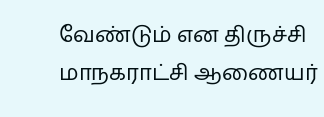வேண்டும் என திருச்சி மாநகராட்சி ஆணையர்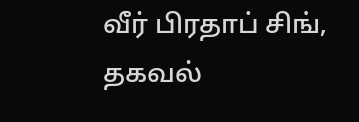வீர் பிரதாப் சிங், தகவல்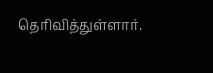தெரிவித்துள்ளார்.